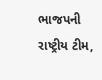ભાજપની રાષ્ટ્રીય ટીમ,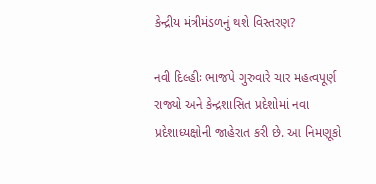કેન્દ્રીય મંત્રીમંડળનું થશે વિસ્તરણ?

નવી દિલ્હીઃ ભાજપે ગુરુવારે ચાર મહત્વપૂર્ણ રાજ્યો અને કેન્દ્રશાસિત પ્રદેશોમાં નવા પ્રદેશાધ્યક્ષોની જાહેરાત કરી છે. આ નિમણૂકો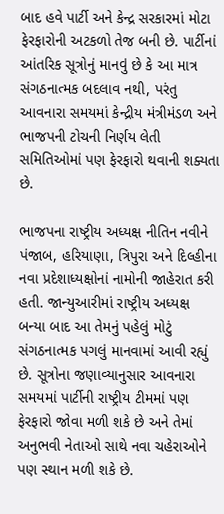બાદ હવે પાર્ટી અને કેન્દ્ર સરકારમાં મોટા ફેરફારોની અટકળો તેજ બની છે. પાર્ટીનાં આંતરિક સૂત્રોનું માનવું છે કે આ માત્ર સંગઠનાત્મક બદલાવ નથી, પરંતુ આવનારા સમયમાં કેન્દ્રીય મંત્રીમંડળ અને ભાજપની ટોચની નિર્ણય લેતી સમિતિઓમાં પણ ફેરફારો થવાની શક્યતા છે.

ભાજપના રાષ્ટ્રીય અધ્યક્ષ નીતિન નવીને પંજાબ, હરિયાણા, ત્રિપુરા અને દિલ્હીના નવા પ્રદેશાધ્યક્ષોનાં નામોની જાહેરાત કરી હતી. જાન્યુઆરીમાં રાષ્ટ્રીય અધ્યક્ષ બન્યા બાદ આ તેમનું પહેલું મોટું સંગઠનાત્મક પગલું માનવામાં આવી રહ્યું છે. સૂત્રોના જણાવ્યાનુસાર આવનારા સમયમાં પાર્ટીની રાષ્ટ્રીય ટીમમાં પણ ફેરફારો જોવા મળી શકે છે અને તેમાં અનુભવી નેતાઓ સાથે નવા ચહેરાઓને પણ સ્થાન મળી શકે છે.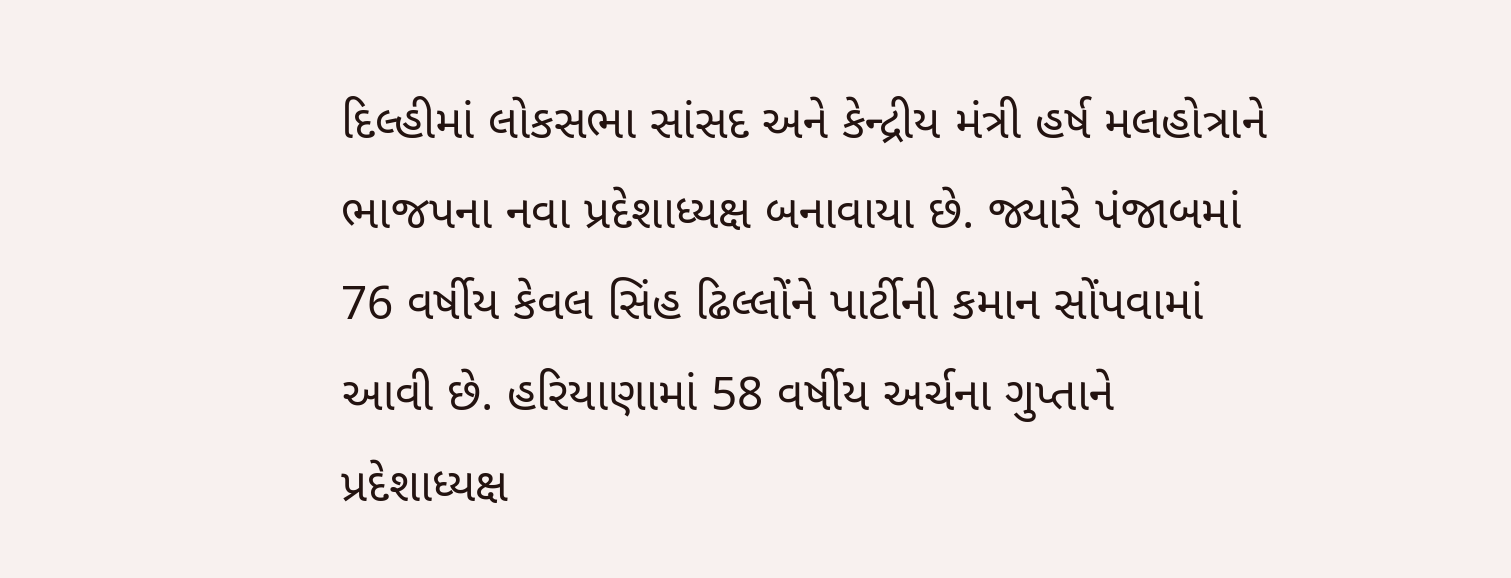દિલ્હીમાં લોકસભા સાંસદ અને કેન્દ્રીય મંત્રી હર્ષ મલહોત્રાને ભાજપના નવા પ્રદેશાધ્યક્ષ બનાવાયા છે. જ્યારે પંજાબમાં 76 વર્ષીય કેવલ સિંહ ઢિલ્લોંને પાર્ટીની કમાન સોંપવામાં આવી છે. હરિયાણામાં 58 વર્ષીય અર્ચના ગુપ્તાને પ્રદેશાધ્યક્ષ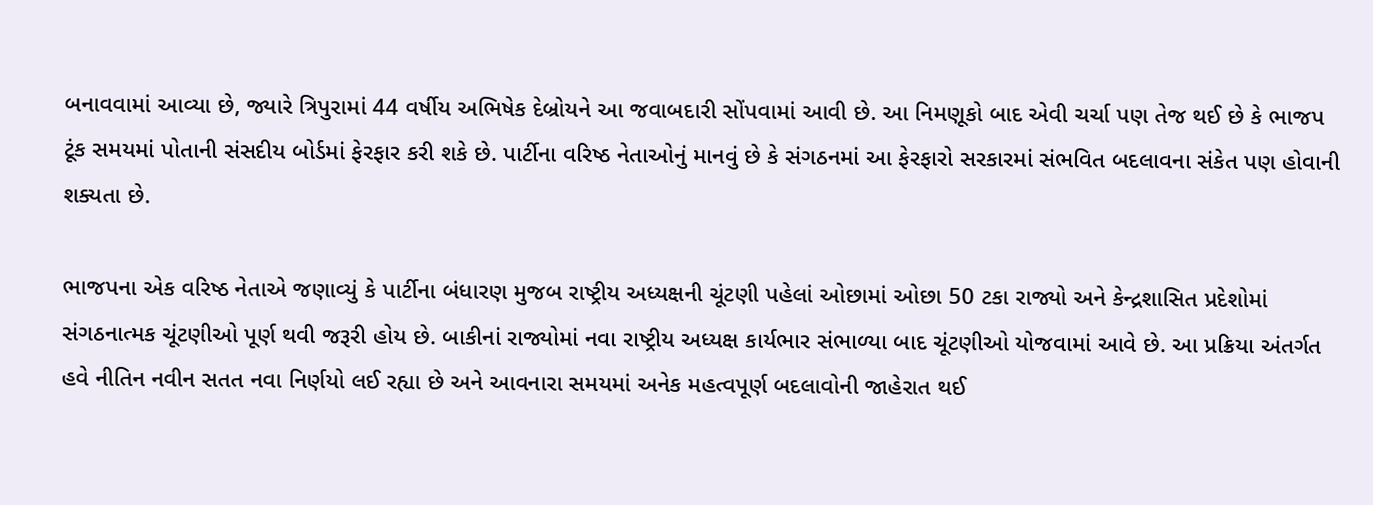બનાવવામાં આવ્યા છે, જ્યારે ત્રિપુરામાં 44 વર્ષીય અભિષેક દેબ્રોયને આ જવાબદારી સોંપવામાં આવી છે. આ નિમણૂકો બાદ એવી ચર્ચા પણ તેજ થઈ છે કે ભાજપ ટૂંક સમયમાં પોતાની સંસદીય બોર્ડમાં ફેરફાર કરી શકે છે. પાર્ટીના વરિષ્ઠ નેતાઓનું માનવું છે કે સંગઠનમાં આ ફેરફારો સરકારમાં સંભવિત બદલાવના સંકેત પણ હોવાની શક્યતા છે.

ભાજપના એક વરિષ્ઠ નેતાએ જણાવ્યું કે પાર્ટીના બંધારણ મુજબ રાષ્ટ્રીય અધ્યક્ષની ચૂંટણી પહેલાં ઓછામાં ઓછા 50 ટકા રાજ્યો અને કેન્દ્રશાસિત પ્રદેશોમાં સંગઠનાત્મક ચૂંટણીઓ પૂર્ણ થવી જરૂરી હોય છે. બાકીનાં રાજ્યોમાં નવા રાષ્ટ્રીય અધ્યક્ષ કાર્યભાર સંભાળ્યા બાદ ચૂંટણીઓ યોજવામાં આવે છે. આ પ્રક્રિયા અંતર્ગત હવે નીતિન નવીન સતત નવા નિર્ણયો લઈ રહ્યા છે અને આવનારા સમયમાં અનેક મહત્વપૂર્ણ બદલાવોની જાહેરાત થઈ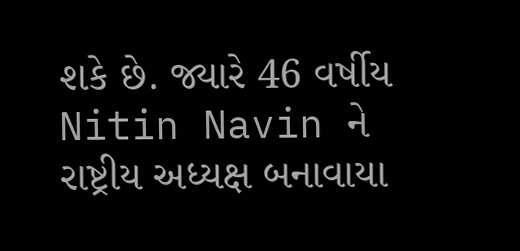શકે છે. જ્યારે 46 વર્ષીય Nitin Navin ને રાષ્ટ્રીય અધ્યક્ષ બનાવાયા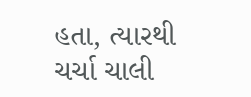હતા, ત્યારથી ચર્ચા ચાલી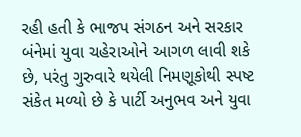રહી હતી કે ભાજપ સંગઠન અને સરકાર બંનેમાં યુવા ચહેરાઓને આગળ લાવી શકે છે, પરંતુ ગુરુવારે થયેલી નિમણૂકોથી સ્પષ્ટ સંકેત મળ્યો છે કે પાર્ટી અનુભવ અને યુવા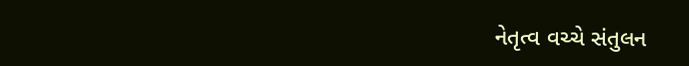નેતૃત્વ વચ્ચે સંતુલન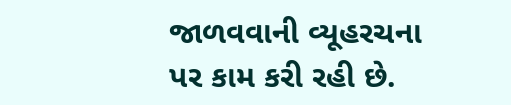જાળવવાની વ્યૂહરચના પર કામ કરી રહી છે.